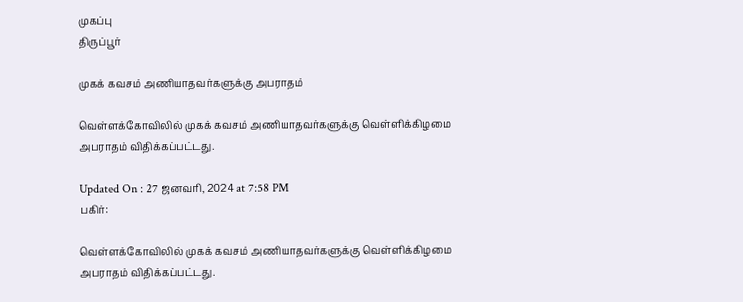முகப்பு
திருப்பூர்

முகக் கவசம் அணியாதவர்களுக்கு அபராதம்

வெள்ளக்கோவிலில் முகக் கவசம் அணியாதவர்களுக்கு வெள்ளிக்கிழமை அபராதம் விதிக்கப்பட்டது.

Updated On : 27 ஜனவரி, 2024 at 7:58 PM
பகிர்:

வெள்ளக்கோவிலில் முகக் கவசம் அணியாதவர்களுக்கு வெள்ளிக்கிழமை அபராதம் விதிக்கப்பட்டது.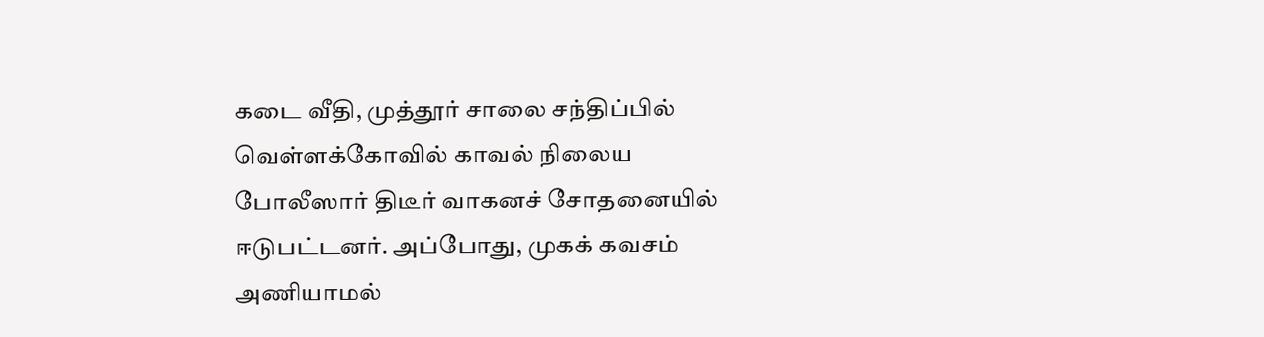கடை வீதி, முத்தூர் சாலை சந்திப்பில் வெள்ளக்கோவில் காவல் நிலைய போலீஸார் திடீர் வாகனச் சோதனையில் ஈடுபட்டனர். அப்போது, முகக் கவசம் அணியாமல்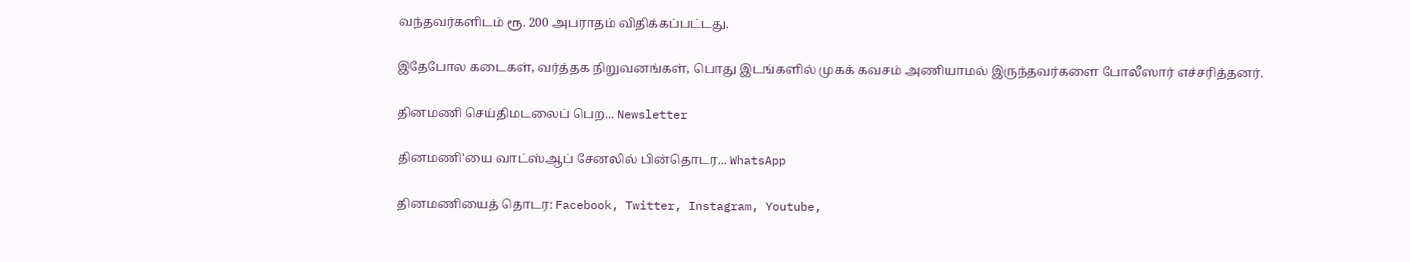வந்தவர்களிடம் ரூ. 200 அபராதம் விதிக்கப்பட்டது.

இதேபோல கடைகள், வர்த்தக நிறுவனங்கள், பொது இடங்களில் முகக் கவசம் அணியாமல் இருந்தவர்களை போலீஸார் எச்சரித்தனர்.

தினமணி செய்திமடலைப் பெற... Newsletter

தினமணி'யை வாட்ஸ்ஆப் சேனலில் பின்தொடர... WhatsApp

தினமணியைத் தொடர: Facebook, Twitter, Instagram, Youtube,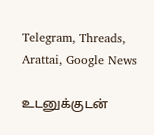Telegram, Threads, Arattai, Google News

உடனுக்குடன்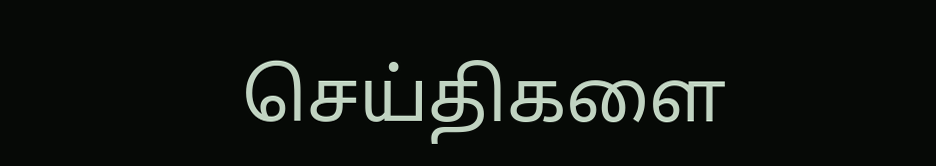செய்திகளை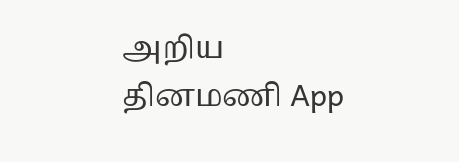அறிய தினமணி App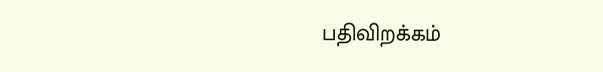பதிவிறக்கம்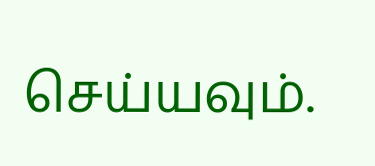செய்யவும்.